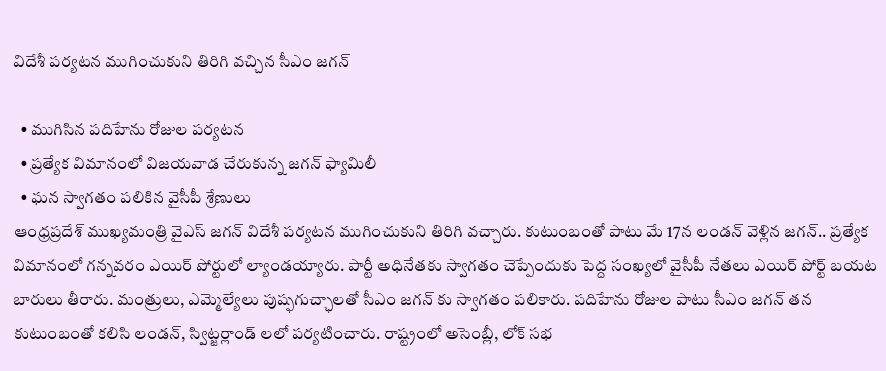విదేశీ పర్యటన ముగించుకుని తిరిగి వచ్చిన సీఎం జగన్

  • ముగిసిన పదిహేను రోజుల పర్యటన
  • ప్రత్యేక విమానంలో విజయవాడ చేరుకున్న జగన్ ఫ్యామిలీ
  • ఘన స్వాగతం పలికిన వైసీపీ శ్రేణులు
ఆంధ్రప్రదేశ్ ముఖ్యమంత్రి వైఎస్ జగన్ విదేశీ పర్యటన ముగించుకుని తిరిగి వచ్చారు. కుటుంబంతో పాటు మే 17న లండన్ వెళ్లిన జగన్.. ప్రత్యేక విమానంలో గన్నవరం ఎయిర్ పోర్టులో ల్యాండయ్యారు. పార్టీ అధినేతకు స్వాగతం చెప్పేందుకు పెద్ద సంఖ్యలో వైసీపీ నేతలు ఎయిర్ పోర్ట్ బయట బారులు తీరారు. మంత్రులు, ఎమ్మెల్యేలు పుష్ఫగుచ్ఛాలతో సీఎం జగన్ కు స్వాగతం పలికారు. పదిహేను రోజుల పాటు సీఎం జగన్ తన కుటుంబంతో కలిసి లండన్, స్విట్జర్లాండ్ లలో పర్యటించారు. రాష్ట్రంలో అసెంబ్లీ, లోక్ సభ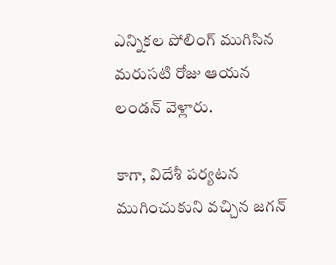ఎన్నికల పోలింగ్ ముగిసిన మరుసటి రోజు ఆయన లండన్ వెళ్లారు.

కాగా, విదేశీ పర్యటన ముగించుకుని వచ్చిన జగన్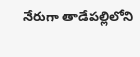నేరుగా తాడేపల్లిలోని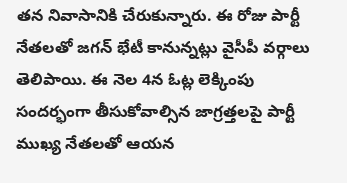తన నివాసానికి చేరుకున్నారు. ఈ రోజు పార్టీ నేతలతో జగన్ భేటీ కానున్నట్లు వైసీపీ వర్గాలు తెలిపాయి. ఈ నెల 4న ఓట్ల లెక్కింపు సందర్భంగా తీసుకోవాల్సిన జాగ్రత్తలపై పార్టీ ముఖ్య నేతలతో ఆయన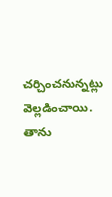చర్చించనున్నట్లు వెల్లడించాయి. తాను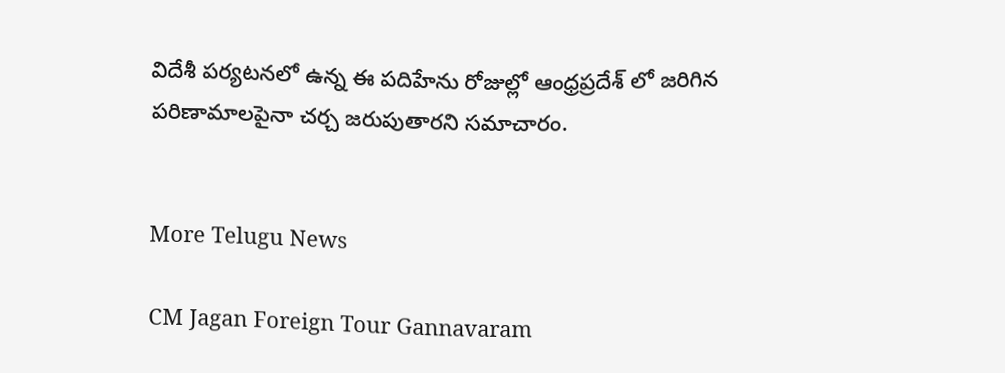విదేశీ పర్యటనలో ఉన్న ఈ పదిహేను రోజుల్లో ఆంధ్రప్రదేశ్ లో జరిగిన పరిణామాలపైనా చర్చ జరుపుతారని సమాచారం.


More Telugu News

CM Jagan Foreign Tour Gannavaram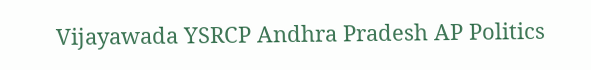Vijayawada YSRCP Andhra Pradesh AP Politics